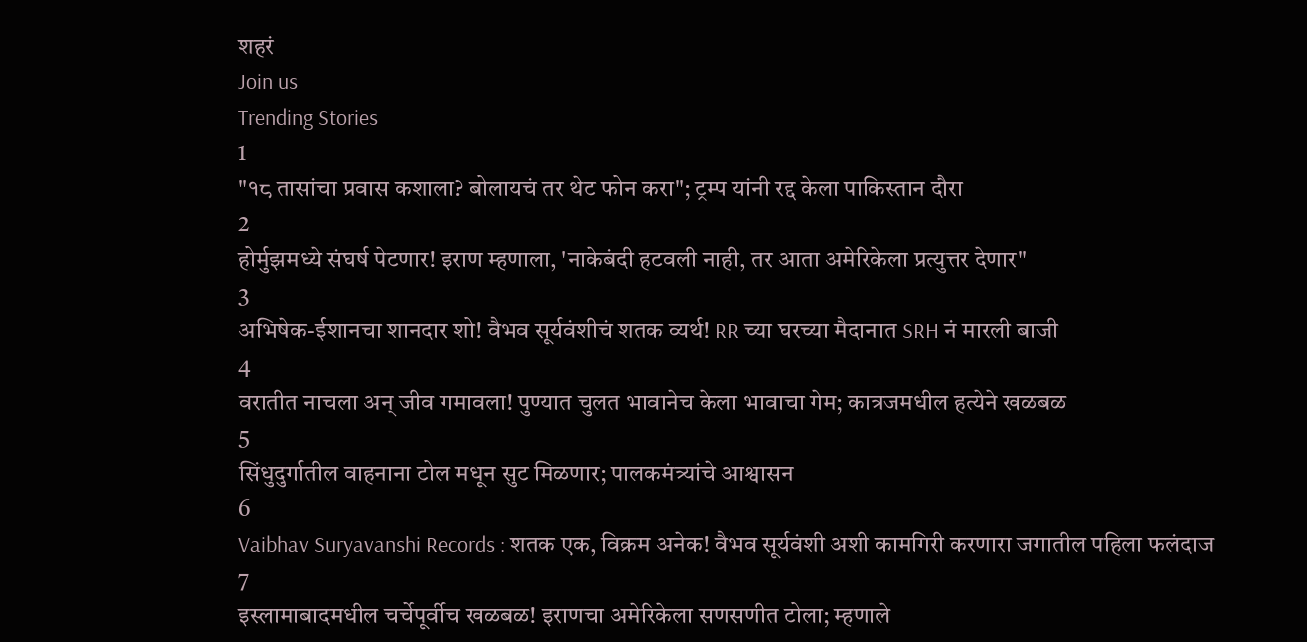शहरं
Join us
Trending Stories
1
"१८ तासांचा प्रवास कशाला? बोलायचं तर थेट फोन करा"; ट्रम्प यांनी रद्द केला पाकिस्तान दौरा
2
होर्मुझमध्ये संघर्ष पेटणार! इराण म्हणाला, 'नाकेबंदी हटवली नाही, तर आता अमेरिकेला प्रत्युत्तर देणार"
3
अभिषेक-ईशानचा शानदार शो! वैभव सूर्यवंशीचं शतक व्यर्थ! RR च्या घरच्या मैदानात SRH नं मारली बाजी
4
वरातीत नाचला अन् जीव गमावला! पुण्यात चुलत भावानेच केला भावाचा गेम; कात्रजमधील हत्येने खळबळ
5
सिंधुदुर्गातील वाहनाना टोल मधून सुट मिळणार; पालकमंत्र्यांचे आश्वासन
6
Vaibhav Suryavanshi Records : शतक एक, विक्रम अनेक! वैभव सूर्यवंशी अशी कामगिरी करणारा जगातील पहिला फलंदाज
7
इस्लामाबादमधील चर्चेपूर्वीच खळबळ! इराणचा अमेरिकेला सणसणीत टोला; म्हणाले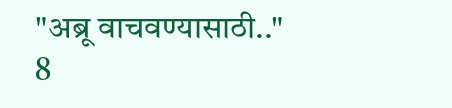"अब्रू वाचवण्यासाठी.."
8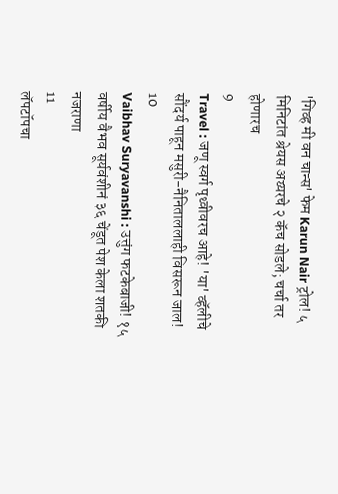'गिव्ह मी वन चान्स' फेम Karun Nair ट्रोल! ५ मिनिटांत श्रेयस अय्यरचे २ कॅच सोडले; चर्चा तर होणारच
9
Travel : जणू स्वर्ग पृथ्वीवरच आहे! 'या' व्हॅलीचे सौंदर्य पाहून मसुरी-नैनिताललाही विसरून जाल!
10
Vaibhav Suryavanshi : उत्तुंग फटकेबाजी! १५ वर्षीय वैभव सूर्यवंशीनं ३६ चेंडूत पेश केला शतकी नजराणा
11
लॅपटॉपचा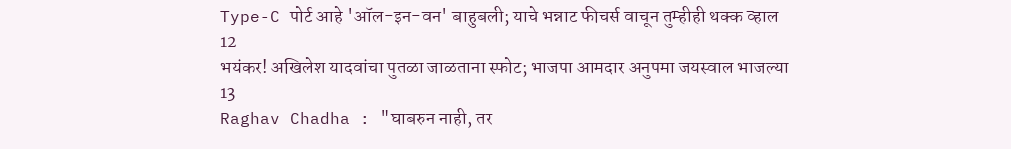Type-C पोर्ट आहे 'ऑल-इन-वन' बाहुबली; याचे भन्नाट फीचर्स वाचून तुम्हीही थक्क व्हाल
12
भयंकर! अखिलेश यादवांचा पुतळा जाळताना स्फोट; भाजपा आमदार अनुपमा जयस्वाल भाजल्या
13
Raghav Chadha : "घाबरुन नाही, तर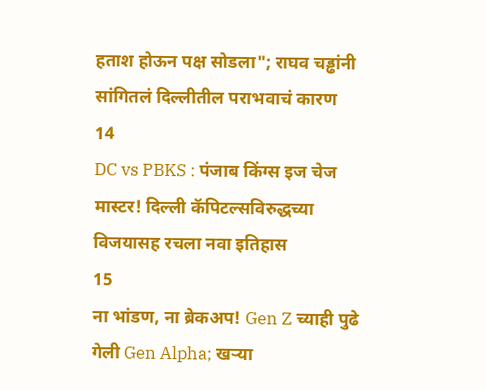हताश होऊन पक्ष सोडला"; राघव चड्ढांनी सांगितलं दिल्लीतील पराभवाचं कारण
14
DC vs PBKS : पंजाब किंग्स इज चेज मास्टर! दिल्ली कॅपिटल्सविरुद्धच्या विजयासह रचला नवा इतिहास
15
ना भांडण, ना ब्रेकअप! Gen Z च्याही पुढे गेली Gen Alpha; खऱ्या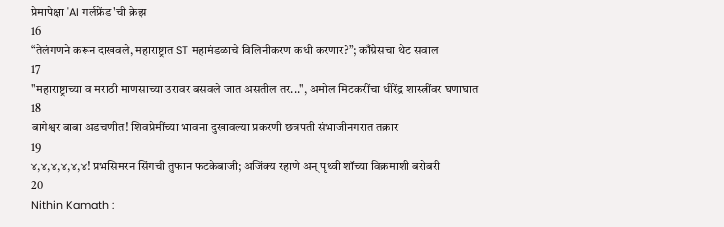प्रेमापेक्षा 'AI गर्लफ्रेंड'ची क्रेझ
16
“तेलंगणने करून दाखवले, महाराष्ट्रात ST महामंडळाचे विलिनीकरण कधी करणार?”; काँग्रेसचा थेट सवाल
17
"महाराष्ट्राच्या व मराठी माणसाच्या उरावर बसवले जात असतील तर...", अमोल मिटकरींचा धीरेंद्र शास्त्रींवर घणाघात
18
बागेश्वर बाबा अडचणीत! शिवप्रेमींच्या भावना दुखावल्या प्रकरणी छत्रपती संभाजीनगरात तक्रार
19
४,४,४,४,४,४! प्रभसिमरन सिंगची तुफान फटकेबाजी; अजिंक्य रहाणे अन् पृथ्वी शॉच्या विक्रमाशी बरोबरी
20
Nithin Kamath :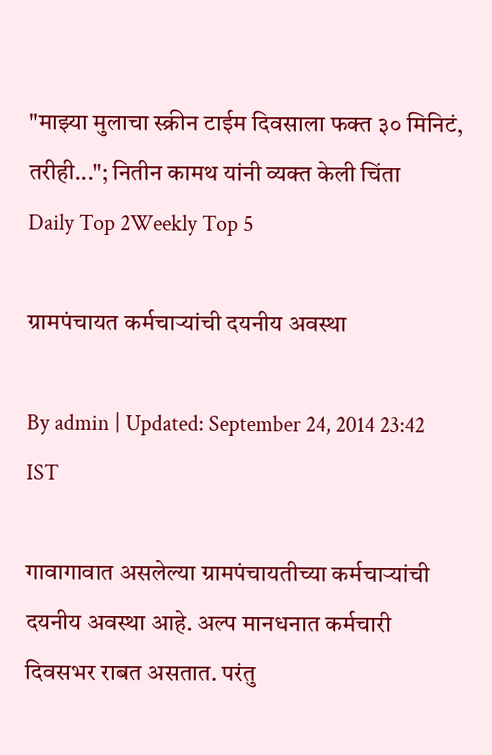"माझ्या मुलाचा स्क्रीन टाईम दिवसाला फक्त ३० मिनिटं, तरीही..."; नितीन कामथ यांनी व्यक्त केली चिंता
Daily Top 2Weekly Top 5

ग्रामपंचायत कर्मचाऱ्यांची दयनीय अवस्था

By admin | Updated: September 24, 2014 23:42 IST

गावागावात असलेल्या ग्रामपंचायतीच्या कर्मचाऱ्यांची दयनीय अवस्था आहे. अल्प मानधनात कर्मचारी दिवसभर राबत असतात. परंतु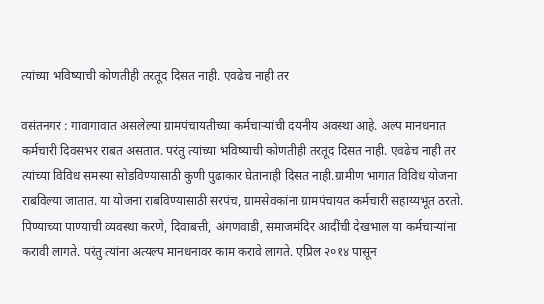त्यांच्या भविष्याची कोणतीही तरतूद दिसत नाही. एवढेच नाही तर

वसंतनगर : गावागावात असलेल्या ग्रामपंचायतीच्या कर्मचाऱ्यांची दयनीय अवस्था आहे. अल्प मानधनात कर्मचारी दिवसभर राबत असतात. परंतु त्यांच्या भविष्याची कोणतीही तरतूद दिसत नाही. एवढेच नाही तर त्यांच्या विविध समस्या सोडविण्यासाठी कुणी पुढाकार घेतानाही दिसत नाही.ग्रामीण भागात विविध योजना राबविल्या जातात. या योजना राबविण्यासाठी सरपंच, ग्रामसेवकांना ग्रामपंचायत कर्मचारी सहाय्यभूत ठरतो. पिण्याच्या पाण्याची व्यवस्था करणे, दिवाबत्ती, अंगणवाडी, समाजमंदिर आदींची देखभाल या कर्मचाऱ्यांना करावी लागते. परंतु त्यांना अत्यल्प मानधनावर काम करावे लागते. एप्रिल २०१४ पासून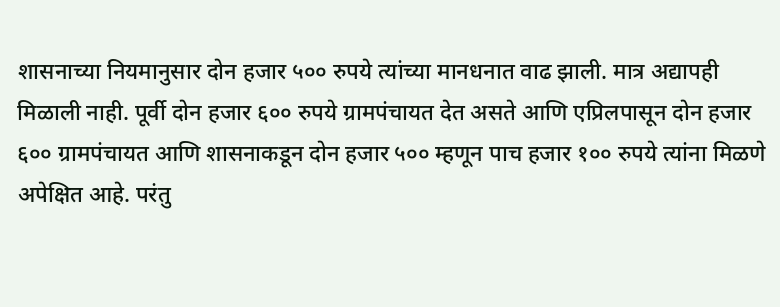शासनाच्या नियमानुसार दोन हजार ५०० रुपये त्यांच्या मानधनात वाढ झाली. मात्र अद्यापही मिळाली नाही. पूर्वी दोन हजार ६०० रुपये ग्रामपंचायत देत असते आणि एप्रिलपासून दोन हजार ६०० ग्रामपंचायत आणि शासनाकडून दोन हजार ५०० म्हणून पाच हजार १०० रुपये त्यांना मिळणे अपेक्षित आहे. परंतु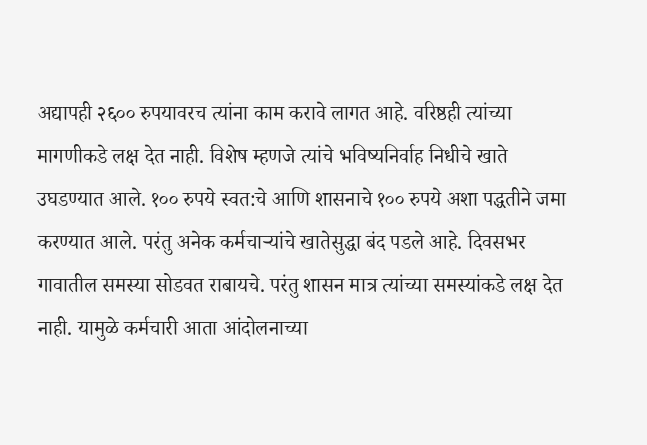अद्यापही २६०० रुपयावरच त्यांना काम करावे लागत आहे. वरिष्ठही त्यांच्या मागणीकडे लक्ष देत नाही. विशेष म्हणजे त्यांचे भविष्यनिर्वाह निधीचे खाते उघडण्यात आले. १०० रुपये स्वत:चे आणि शासनाचे १०० रुपये अशा पद्धतीने जमा करण्यात आले. परंतु अनेक कर्मचाऱ्यांचे खातेसुद्धा बंद पडले आहे. दिवसभर गावातील समस्या सोडवत राबायचे. परंतु शासन मात्र त्यांच्या समस्यांकडे लक्ष देत नाही. यामुळे कर्मचारी आता आंदोलनाच्या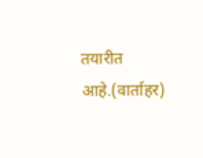तयारीत आहे.(वार्ताहर)